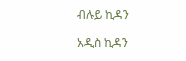ብሉይ ኪዳን

አዲስ ኪዳን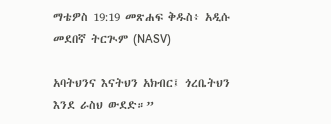ማቴዎስ 19:19 መጽሐፍ ቅዱስ፥ አዲሱ መደበኛ ትርጒም (NASV)

አባትህንና እናትህን አክብር፤ ጎረቤትህን እንደ ራስህ ውደድ።”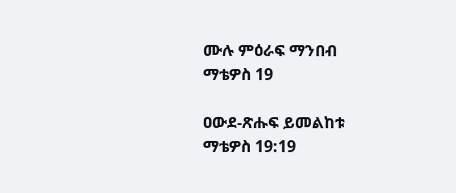ሙሉ ምዕራፍ ማንበብ ማቴዎስ 19

ዐውደ-ጽሑፍ ይመልከቱ ማቴዎስ 19:19